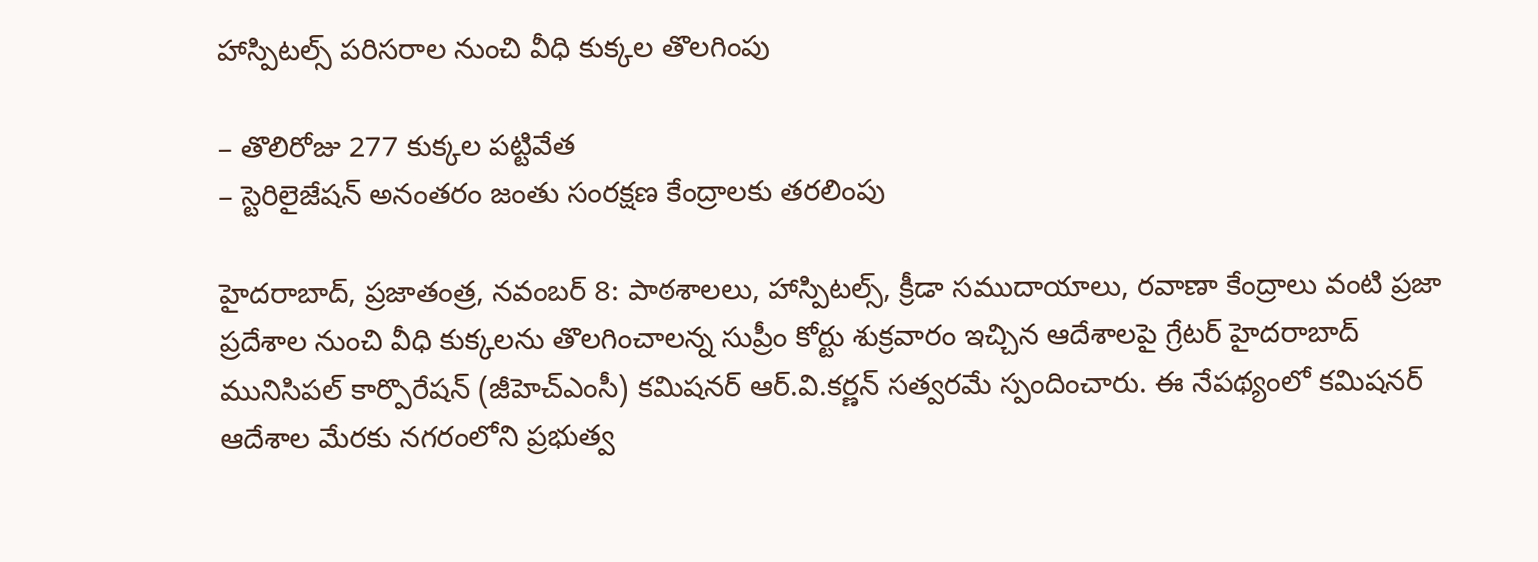హాస్పిటల్స్‌ పరిసరాల నుంచి వీధి కుక్కల తొలగింపు

– తొలిరోజు 277 కుక్కల పట్టివేత
– స్టెరిలైజేషన్‌ అనంతరం జంతు సంరక్షణ కేంద్రాలకు తరలింపు

హైదరాబాద్‌, ప్రజాతంత్ర, నవంబర్‌ 8: పాఠశాలలు, హాస్పిటల్స్‌, క్రీడా సముదాయాలు, రవాణా కేంద్రాలు వంటి ప్రజా ప్రదేశాల నుంచి వీధి కుక్కలను తొలగించాలన్న సుప్రీం కోర్టు శుక్రవారం ఇచ్చిన ఆదేశాలపై గ్రేటర్‌ హైదరాబాద్‌ మునిసిపల్‌ కార్పొరేషన్‌ (జీహెచ్‌ఎంసీ) కమిషనర్‌ ఆర్‌.వి.కర్ణన్‌ సత్వరమే స్పందించారు. ఈ నేపథ్యంలో కమిషనర్‌ ఆదేశాల మేరకు నగరంలోని ప్రభుత్వ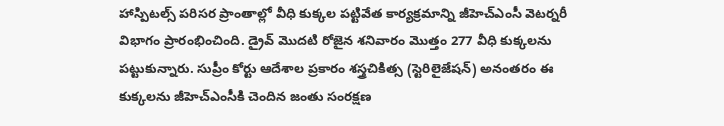హాస్పిటల్స్‌ పరిసర ప్రాంతాల్లో వీధి కుక్కల పట్టివేత కార్యక్రమాన్ని జీహెచ్‌ఎంసీ వెటర్నరీ విభాగం ప్రారంభించింది. డ్రైవ్‌ మొదటి రోజైన శనివారం మొత్తం 277 వీధి కుక్కలను పట్టుకున్నారు. సుప్రీం కోర్టు ఆదేశాల ప్రకారం శస్త్రచికిత్స (స్టెరిలైజేషన్‌) అనంతరం ఈ కుక్కలను జీహెచ్‌ఎంసీకి చెందిన జంతు సంరక్షణ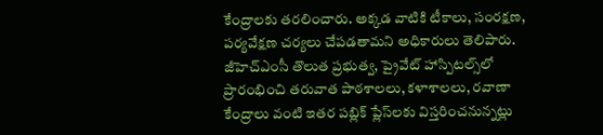కేంద్రాలకు తరలించారు. అక్కడ వాటికి టీకాలు, సంరక్షణ, పర్యవేక్షణ చర్యలు చేపడతామని అధికారులు తెలిపారు. జీహెచ్‌ఎంసీ తొలుత ప్రభుత్వ, ప్రైవేట్‌ హాస్పిటల్స్‌లో ప్రారంభించి తరువాత పాఠశాలలు, కళాశాలలు, రవాణా కేంద్రాలు వంటి ఇతర పబ్లిక్‌ ప్లేస్‌లకు విస్తరించనున్నట్లు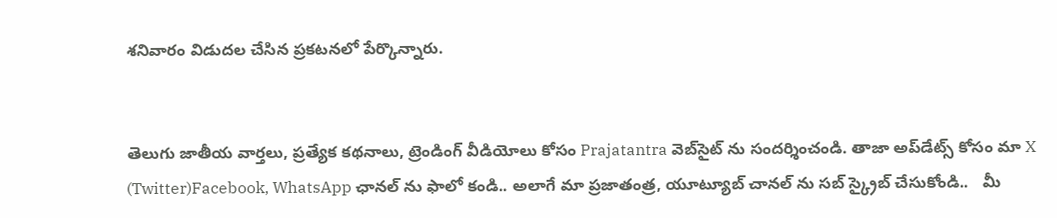శనివారం విడుదల చేసిన ప్రకటనలో పేర్కొన్నారు.


తెలుగు జాతీయ వార్తలు, ప్రత్యేక కథనాలు, ట్రెండింగ్ వీడియోలు కోసం Prajatantra వెబ్‌సైట్ ను సందర్శించండి. తాజా అప్‌డేట్స్ కోసం మా X (Twitter)Facebook, WhatsApp ఛానల్ ను ఫాలో కండి.. అలాగే మా ప్రజాతంత్ర, యూట్యూబ్ చానల్ ను సబ్ స్క్రైబ్ చేసుకోండి..   మీ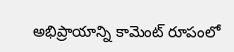అభిప్రాయాన్ని కామెంట్ రూపంలో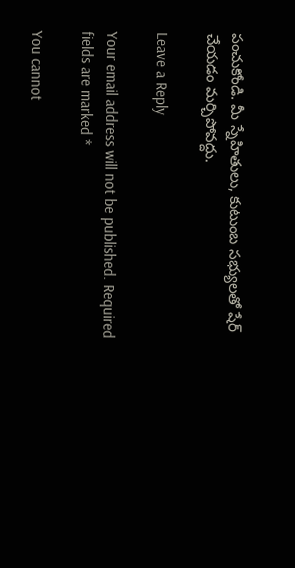పంచుకోండి. మీ స్నేహితులు, కుటుంబ సభ్యులతో షేర్ చేయడం మర్చిపోవద్దు.

Leave a Reply

Your email address will not be published. Required fields are marked *

You cannot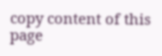copy content of this page